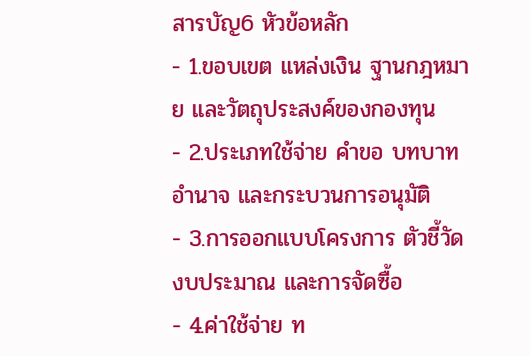สารบัญ6 หัวข้อหลัก
- 1.ขอบเขต แหล่งเงิน ฐานกฎหมาย และวัตถุประสงค์ของกองทุน
- 2.ประเภทใช้จ่าย คำขอ บทบาท อำนาจ และกระบวนการอนุมัติ
- 3.การออกแบบโครงการ ตัวชี้วัด งบประมาณ และการจัดซื้อ
- 4.ค่าใช้จ่าย ท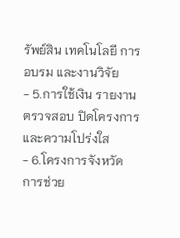รัพย์สิน เทคโนโลยี การอบรม และงานวิจัย
- 5.การใช้เงิน รายงาน ตรวจสอบ ปิดโครงการ และความโปร่งใส
- 6.โครงการจังหวัด การช่วย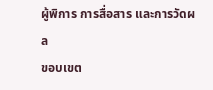ผู้พิการ การสื่อสาร และการวัดผล
ขอบเขต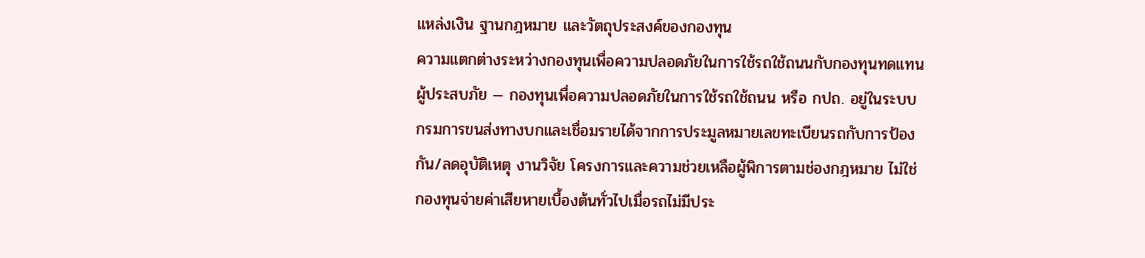แหล่งเงิน ฐานกฎหมาย และวัตถุประสงค์ของกองทุน
ความแตกต่างระหว่างกองทุนเพื่อความปลอดภัยในการใช้รถใช้ถนนกับกองทุนทดแทนผู้ประสบภัย — กองทุนเพื่อความปลอดภัยในการใช้รถใช้ถนน หรือ กปถ. อยู่ในระบบกรมการขนส่งทางบกและเชื่อมรายได้จากการประมูลหมายเลขทะเบียนรถกับการป้องกัน/ลดอุบัติเหตุ งานวิจัย โครงการและความช่วยเหลือผู้พิการตามช่องกฎหมาย ไม่ใช่กองทุนจ่ายค่าเสียหายเบื้องต้นทั่วไปเมื่อรถไม่มีประ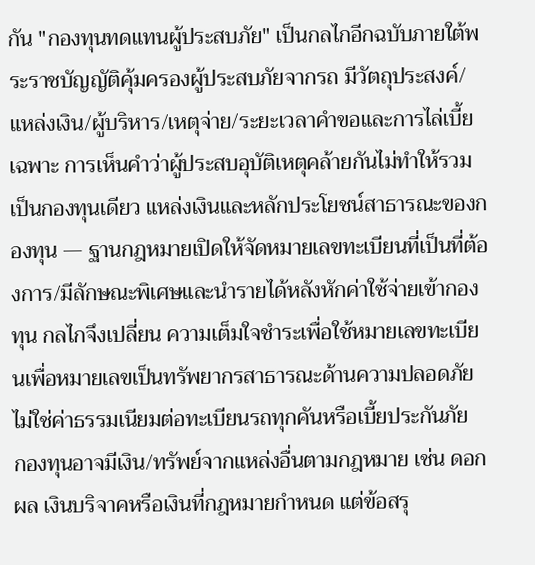กัน "กองทุนทดแทนผู้ประสบภัย" เป็นกลไกอีกฉบับภายใต้พระราชบัญญัติคุ้มครองผู้ประสบภัยจากรถ มีวัตถุประสงค์/แหล่งเงิน/ผู้บริหาร/เหตุจ่าย/ระยะเวลาคําขอและการไล่เบี้ยเฉพาะ การเห็นคําว่าผู้ประสบอุบัติเหตุคล้ายกันไม่ทําให้รวมเป็นกองทุนเดียว แหล่งเงินและหลักประโยชน์สาธารณะของกองทุน — ฐานกฎหมายเปิดให้จัดหมายเลขทะเบียนที่เป็นที่ต้องการ/มีลักษณะพิเศษและนํารายได้หลังหักค่าใช้จ่ายเข้ากองทุน กลไกจึงเปลี่ยน ความเต็มใจชําระเพื่อใช้หมายเลขทะเบียนเพื่อหมายเลขเป็นทรัพยากรสาธารณะด้านความปลอดภัย ไม่ใช่ค่าธรรมเนียมต่อทะเบียนรถทุกคันหรือเบี้ยประกันภัย
กองทุนอาจมีเงิน/ทรัพย์จากแหล่งอื่นตามกฎหมาย เช่น ดอกผล เงินบริจาคหรือเงินที่กฎหมายกําหนด แต่ข้อสรุ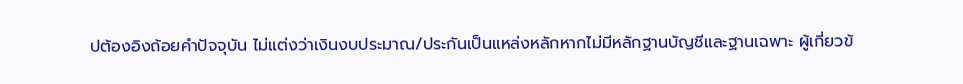ปต้องอิงถ้อยคําปัจจุบัน ไม่แต่งว่าเงินงบประมาณ/ประกันเป็นแหล่งหลักหากไม่มีหลักฐานบัญชีและฐานเฉพาะ ผู้เกี่ยวข้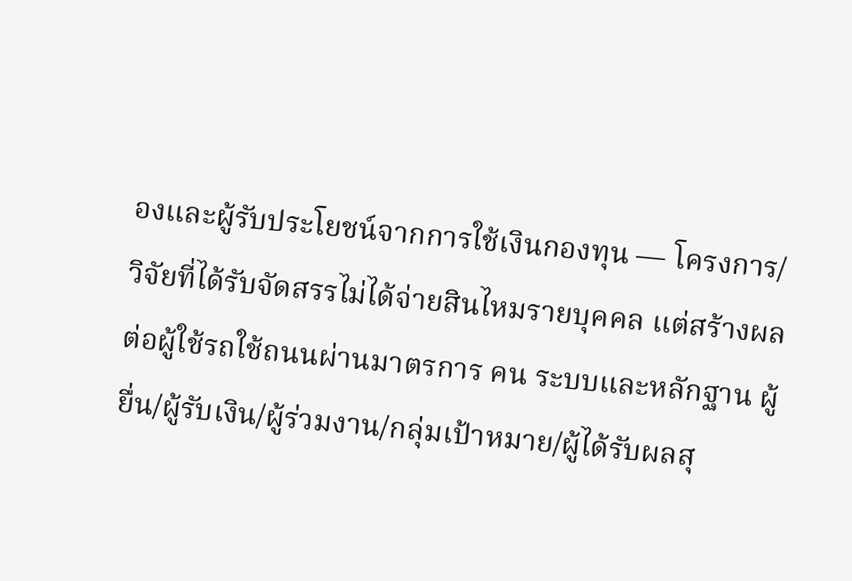องและผู้รับประโยชน์จากการใช้เงินกองทุน — โครงการ/วิจัยที่ได้รับจัดสรรไม่ได้จ่ายสินไหมรายบุคคล แต่สร้างผลต่อผู้ใช้รถใช้ถนนผ่านมาตรการ คน ระบบและหลักฐาน ผู้ยื่น/ผู้รับเงิน/ผู้ร่วมงาน/กลุ่มเป้าหมาย/ผู้ได้รับผลสุ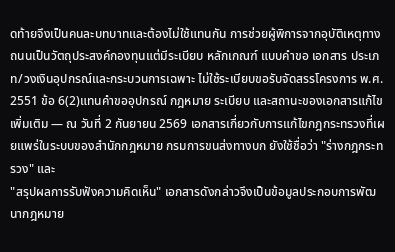ดท้ายจึงเป็นคนละบทบาทและต้องไม่ใช้แทนกัน การช่วยผู้พิการจากอุบัติเหตุทางถนนเป็นวัตถุประสงค์กองทุนแต่มีระเบียบ หลักเกณฑ์ แบบคําขอ เอกสาร ประเภท/วงเงินอุปกรณ์และกระบวนการเฉพาะ ไม่ใช้ระเบียบขอรับจัดสรรโครงการ พ.ศ. 2551 ข้อ 6(2)แทนคําขออุปกรณ์ กฎหมาย ระเบียบ และสถานะของเอกสารแก้ไขเพิ่มเติม — ณ วันที่ 2 กันยายน 2569 เอกสารเกี่ยวกับการแก้ไขกฎกระทรวงที่เผยแพร่ในระบบของสํานักกฎหมาย กรมการขนส่งทางบก ยังใช้ชื่อว่า "ร่างกฎกระทรวง" และ
"สรุปผลการรับฟังความคิดเห็น" เอกสารดังกล่าวจึงเป็นข้อมูลประกอบการพัฒนากฎหมาย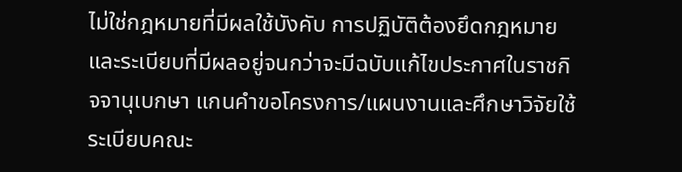ไม่ใช่กฎหมายที่มีผลใช้บังคับ การปฏิบัติต้องยึดกฎหมายและระเบียบที่มีผลอยู่จนกว่าจะมีฉบับแก้ไขประกาศในราชกิจจานุเบกษา แกนคําขอโครงการ/แผนงานและศึกษาวิจัยใช้ระเบียบคณะ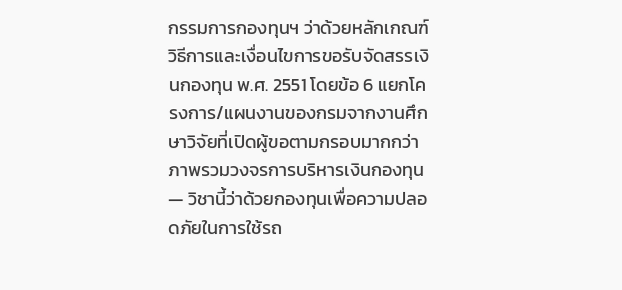กรรมการกองทุนฯ ว่าด้วยหลักเกณฑ์ วิธีการและเงื่อนไขการขอรับจัดสรรเงินกองทุน พ.ศ. 2551 โดยข้อ 6 แยกโครงการ/แผนงานของกรมจากงานศึกษาวิจัยที่เปิดผู้ขอตามกรอบมากกว่า ภาพรวมวงจรการบริหารเงินกองทุน — วิชานี้ว่าด้วยกองทุนเพื่อความปลอดภัยในการใช้รถ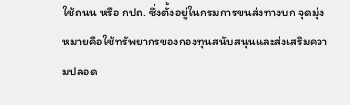ใช้ถนน หรือ กปถ. ซึ่งตั้งอยู่ในกรมการขนส่งทางบก จุดมุ่งหมายคือใช้ทรัพยากรของกองทุนสนับสนุนและส่งเสริมความปลอด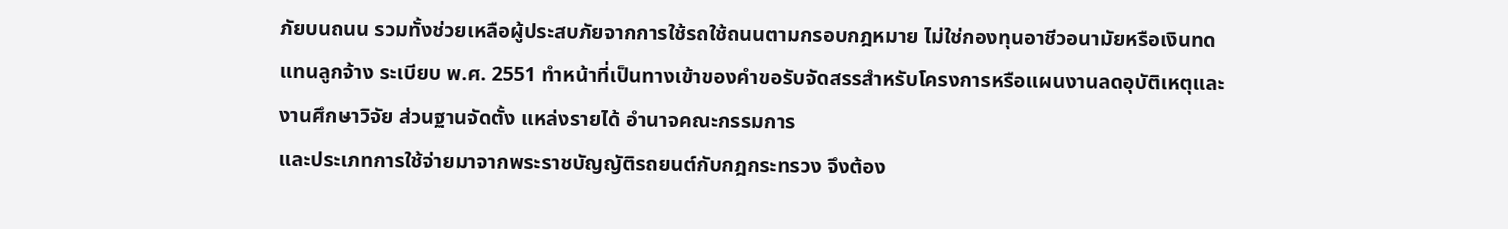ภัยบนถนน รวมทั้งช่วยเหลือผู้ประสบภัยจากการใช้รถใช้ถนนตามกรอบกฎหมาย ไม่ใช่กองทุนอาชีวอนามัยหรือเงินทดแทนลูกจ้าง ระเบียบ พ.ศ. 2551 ทําหน้าที่เป็นทางเข้าของคําขอรับจัดสรรสําหรับโครงการหรือแผนงานลดอุบัติเหตุและงานศึกษาวิจัย ส่วนฐานจัดตั้ง แหล่งรายได้ อํานาจคณะกรรมการ
และประเภทการใช้จ่ายมาจากพระราชบัญญัติรถยนต์กับกฎกระทรวง จึงต้อง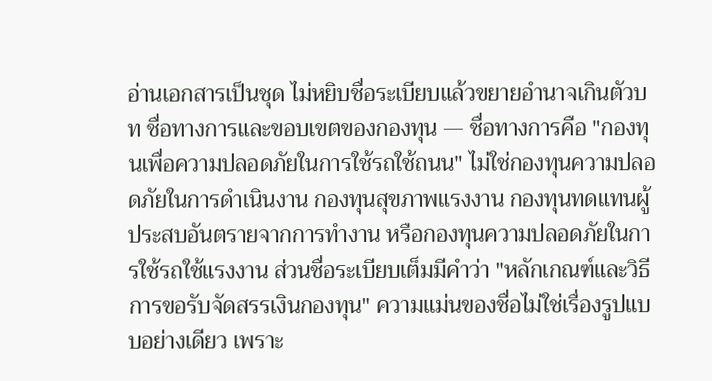อ่านเอกสารเป็นชุด ไม่หยิบชื่อระเบียบแล้วขยายอํานาจเกินตัวบท ชื่อทางการและขอบเขตของกองทุน — ชื่อทางการคือ "กองทุนเพื่อความปลอดภัยในการใช้รถใช้ถนน" ไม่ใช่กองทุนความปลอดภัยในการดําเนินงาน กองทุนสุขภาพแรงงาน กองทุนทดแทนผู้ประสบอันตรายจากการทํางาน หรือกองทุนความปลอดภัยในการใช้รถใช้แรงงาน ส่วนชื่อระเบียบเต็มมีคําว่า "หลักเกณฑ์และวิธีการขอรับจัดสรรเงินกองทุน" ความแม่นของชื่อไม่ใช่เรื่องรูปแบบอย่างเดียว เพราะ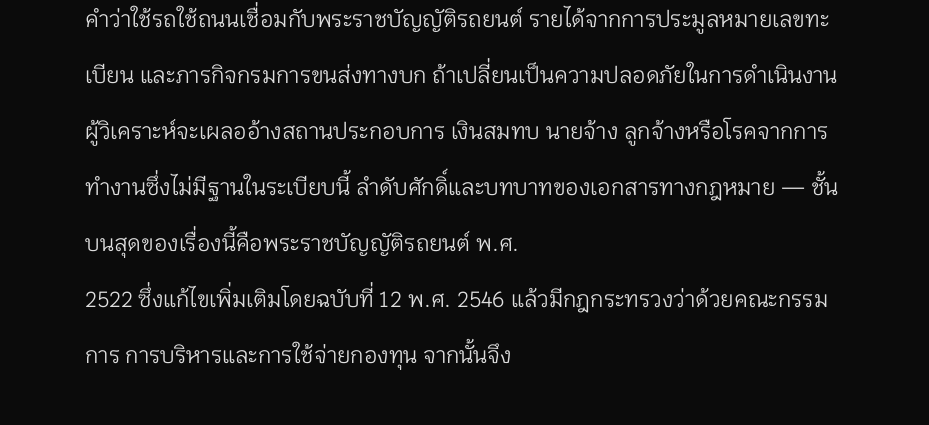คําว่าใช้รถใช้ถนนเชื่อมกับพระราชบัญญัติรถยนต์ รายได้จากการประมูลหมายเลขทะเบียน และภารกิจกรมการขนส่งทางบก ถ้าเปลี่ยนเป็นความปลอดภัยในการดําเนินงาน ผู้วิเคราะห์จะเผลออ้างสถานประกอบการ เงินสมทบ นายจ้าง ลูกจ้างหรือโรคจากการทํางานซึ่งไม่มีฐานในระเบียบนี้ ลําดับศักดิ์และบทบาทของเอกสารทางกฎหมาย — ชั้นบนสุดของเรื่องนี้คือพระราชบัญญัติรถยนต์ พ.ศ.
2522 ซึ่งแก้ไขเพิ่มเติมโดยฉบับที่ 12 พ.ศ. 2546 แล้วมีกฎกระทรวงว่าด้วยคณะกรรมการ การบริหารและการใช้จ่ายกองทุน จากนั้นจึง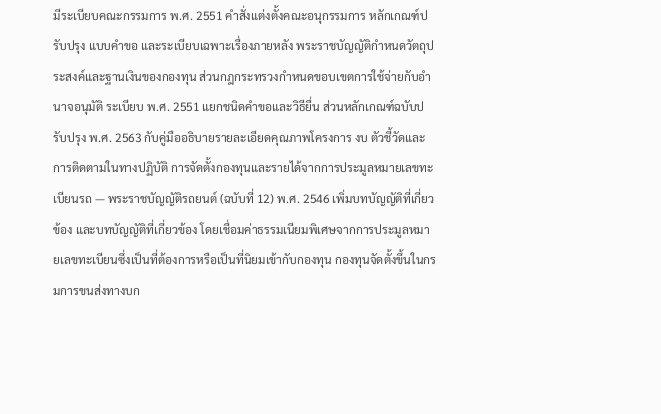มีระเบียบคณะกรรมการ พ.ศ. 2551 คําสั่งแต่งตั้งคณะอนุกรรมการ หลักเกณฑ์ปรับปรุง แบบคําขอ และระเบียบเฉพาะเรื่องภายหลัง พระราชบัญญัติกําหนดวัตถุประสงค์และฐานเงินของกองทุน ส่วนกฎกระทรวงกําหนดขอบเขตการใช้จ่ายกับอํานาจอนุมัติ ระเบียบ พ.ศ. 2551 แยกชนิดคําขอและวิธียื่น ส่วนหลักเกณฑ์ฉบับปรับปรุง พ.ศ. 2563 กับคู่มืออธิบายรายละเอียดคุณภาพโครงการ งบ ตัวชี้วัดและการติดตามในทางปฏิบัติ การจัดตั้งกองทุนและรายได้จากการประมูลหมายเลขทะเบียนรถ — พระราชบัญญัติรถยนต์ (ฉบับที่ 12) พ.ศ. 2546 เพิ่มบทบัญญัติที่เกี่ยวข้อง และบทบัญญัติที่เกี่ยวข้อง โดยเชื่อมค่าธรรมเนียมพิเศษจากการประมูลหมายเลขทะเบียนซึ่งเป็นที่ต้องการหรือเป็นที่นิยมเข้ากับกองทุน กองทุนจัดตั้งขึ้นในกรมการขนส่งทางบก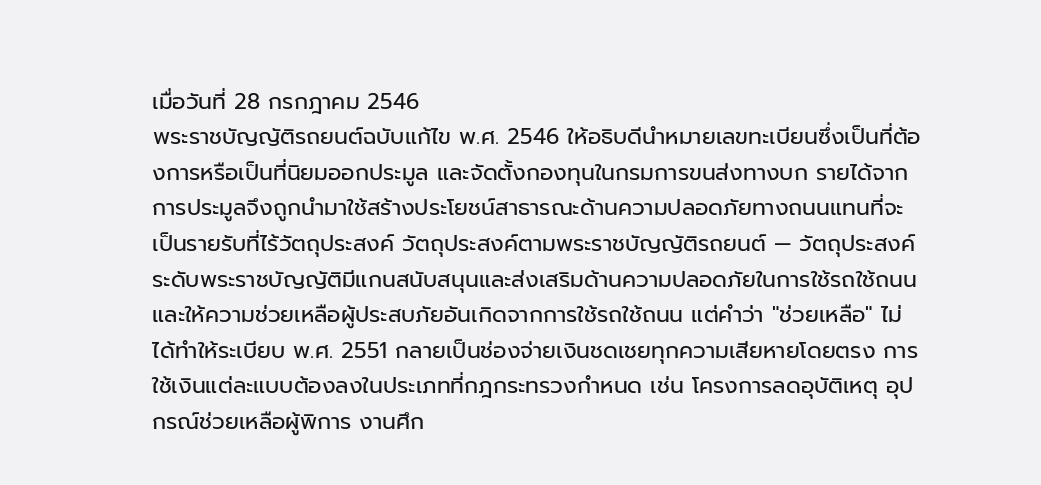เมื่อวันที่ 28 กรกฎาคม 2546
พระราชบัญญัติรถยนต์ฉบับแก้ไข พ.ศ. 2546 ให้อธิบดีนําหมายเลขทะเบียนซึ่งเป็นที่ต้องการหรือเป็นที่นิยมออกประมูล และจัดตั้งกองทุนในกรมการขนส่งทางบก รายได้จากการประมูลจึงถูกนํามาใช้สร้างประโยชน์สาธารณะด้านความปลอดภัยทางถนนแทนที่จะเป็นรายรับที่ไร้วัตถุประสงค์ วัตถุประสงค์ตามพระราชบัญญัติรถยนต์ — วัตถุประสงค์ระดับพระราชบัญญัติมีแกนสนับสนุนและส่งเสริมด้านความปลอดภัยในการใช้รถใช้ถนน และให้ความช่วยเหลือผู้ประสบภัยอันเกิดจากการใช้รถใช้ถนน แต่คําว่า "ช่วยเหลือ" ไม่ได้ทําให้ระเบียบ พ.ศ. 2551 กลายเป็นช่องจ่ายเงินชดเชยทุกความเสียหายโดยตรง การใช้เงินแต่ละแบบต้องลงในประเภทที่กฎกระทรวงกําหนด เช่น โครงการลดอุบัติเหตุ อุปกรณ์ช่วยเหลือผู้พิการ งานศึก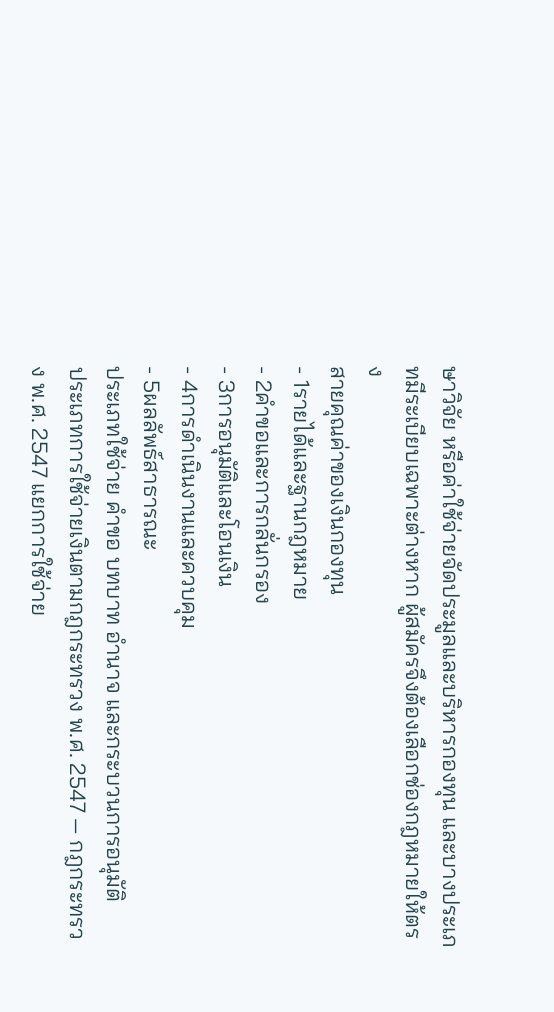ษาวิจัย หรือค่าใช้จ่ายจัดประมูลและบริหารกองทุน และบางประเภทมีระเบียบเฉพาะต่างหาก ผู้สมัครจึงต้องเลือกช่องกฎหมายให้ตรง
สายคุณค่าของเงินกองทุน
- 1รายได้และฐานกฎหมาย
- 2คำขอและการกลั่นกรอง
- 3การอนุมัติและโอนเงิน
- 4การดำเนินงานและควบคุม
- 5ผลลัพธ์สาธารณะ
ประเภทใช้จ่าย คำขอ บทบาท อำนาจ และกระบวนการอนุมัติ
ประเภทการใช้จ่ายเงินตามกฎกระทรวง พ.ศ. 2547 — กฎกระทรวง พ.ศ. 2547 แยกการใช้จ่าย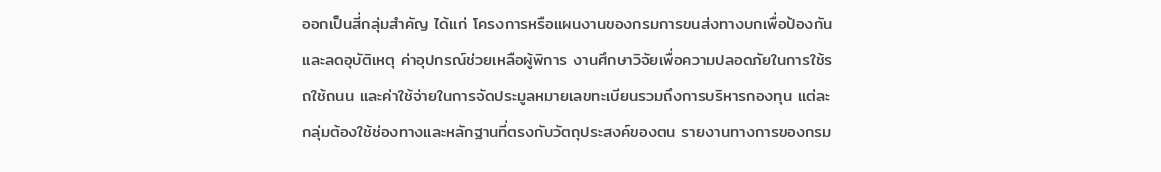ออกเป็นสี่กลุ่มสําคัญ ได้แก่ โครงการหรือแผนงานของกรมการขนส่งทางบกเพื่อป้องกันและลดอุบัติเหตุ ค่าอุปกรณ์ช่วยเหลือผู้พิการ งานศึกษาวิจัยเพื่อความปลอดภัยในการใช้รถใช้ถนน และค่าใช้จ่ายในการจัดประมูลหมายเลขทะเบียนรวมถึงการบริหารกองทุน แต่ละกลุ่มต้องใช้ช่องทางและหลักฐานที่ตรงกับวัตถุประสงค์ของตน รายงานทางการของกรม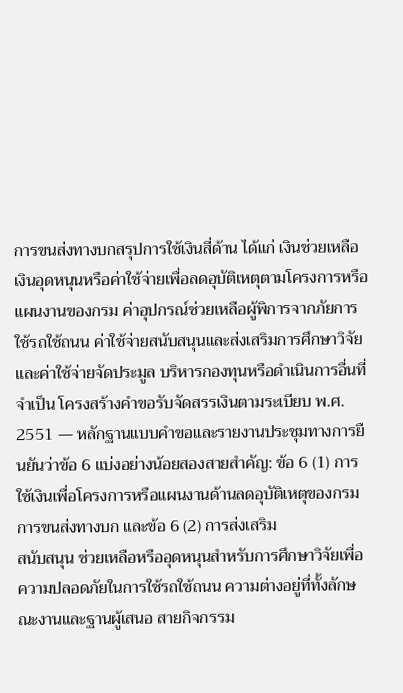การขนส่งทางบกสรุปการใช้เงินสี่ด้าน ได้แก่ เงินช่วยเหลือ เงินอุดหนุนหรือค่าใช้จ่ายเพื่อลดอุบัติเหตุตามโครงการหรือแผนงานของกรม ค่าอุปกรณ์ช่วยเหลือผู้พิการจากภัยการใช้รถใช้ถนน ค่าใช้จ่ายสนับสนุนและส่งเสริมการศึกษาวิจัย และค่าใช้จ่ายจัดประมูล บริหารกองทุนหรือดําเนินการอื่นที่จําเป็น โครงสร้างคําขอรับจัดสรรเงินตามระเบียบ พ.ศ. 2551 — หลักฐานแบบคําขอและรายงานประชุมทางการยืนยันว่าข้อ 6 แบ่งอย่างน้อยสองสายสําคัญ: ข้อ 6 (1) การใช้เงินเพื่อโครงการหรือแผนงานด้านลดอุบัติเหตุของกรมการขนส่งทางบก และข้อ 6 (2) การส่งเสริม
สนับสนุน ช่วยเหลือหรืออุดหนุนสําหรับการศึกษาวิจัยเพื่อความปลอดภัยในการใช้รถใช้ถนน ความต่างอยู่ที่ทั้งลักษณะงานและฐานผู้เสนอ สายกิจกรรม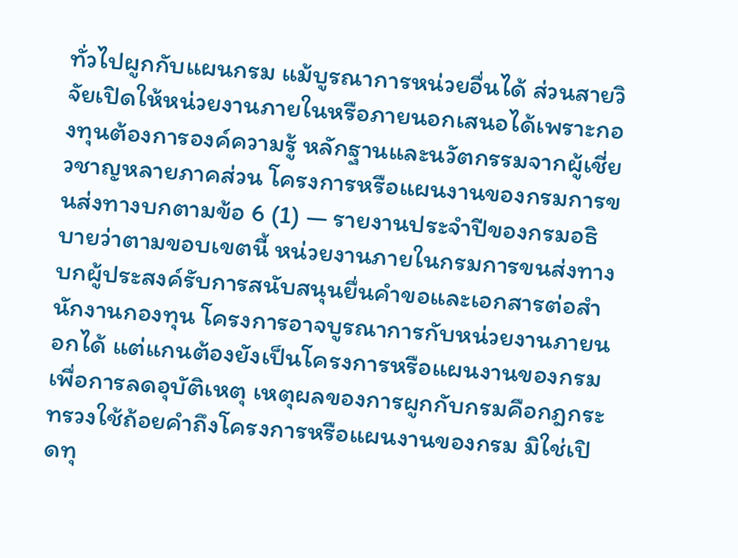ทั่วไปผูกกับแผนกรม แม้บูรณาการหน่วยอื่นได้ ส่วนสายวิจัยเปิดให้หน่วยงานภายในหรือภายนอกเสนอได้เพราะกองทุนต้องการองค์ความรู้ หลักฐานและนวัตกรรมจากผู้เชี่ยวชาญหลายภาคส่วน โครงการหรือแผนงานของกรมการขนส่งทางบกตามข้อ 6 (1) — รายงานประจําปีของกรมอธิบายว่าตามขอบเขตนี้ หน่วยงานภายในกรมการขนส่งทางบกผู้ประสงค์รับการสนับสนุนยื่นคําขอและเอกสารต่อสํานักงานกองทุน โครงการอาจบูรณาการกับหน่วยงานภายนอกได้ แต่แกนต้องยังเป็นโครงการหรือแผนงานของกรมเพื่อการลดอุบัติเหตุ เหตุผลของการผูกกับกรมคือกฎกระทรวงใช้ถ้อยคําถึงโครงการหรือแผนงานของกรม มิใช่เปิดทุ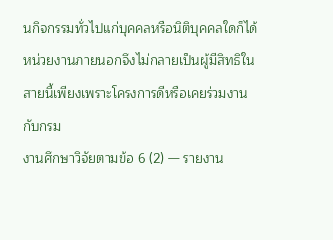นกิจกรรมทั่วไปแก่บุคคลหรือนิติบุคคลใดก็ได้ หน่วยงานภายนอกจึงไม่กลายเป็นผู้มีสิทธิในสายนี้เพียงเพราะโครงการดีหรือเคยร่วมงานกับกรม
งานศึกษาวิจัยตามข้อ 6 (2) — รายงาน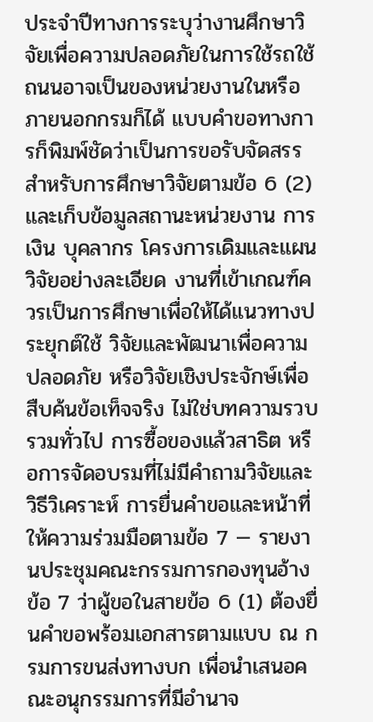ประจําปีทางการระบุว่างานศึกษาวิจัยเพื่อความปลอดภัยในการใช้รถใช้ถนนอาจเป็นของหน่วยงานในหรือภายนอกกรมก็ได้ แบบคําขอทางการก็พิมพ์ชัดว่าเป็นการขอรับจัดสรรสําหรับการศึกษาวิจัยตามข้อ 6 (2) และเก็บข้อมูลสถานะหน่วยงาน การเงิน บุคลากร โครงการเดิมและแผนวิจัยอย่างละเอียด งานที่เข้าเกณฑ์ควรเป็นการศึกษาเพื่อให้ได้แนวทางประยุกต์ใช้ วิจัยและพัฒนาเพื่อความปลอดภัย หรือวิจัยเชิงประจักษ์เพื่อสืบค้นข้อเท็จจริง ไม่ใช่บทความรวบรวมทั่วไป การซื้อของแล้วสาธิต หรือการจัดอบรมที่ไม่มีคําถามวิจัยและวิธีวิเคราะห์ การยื่นคําขอและหน้าที่ให้ความร่วมมือตามข้อ 7 — รายงานประชุมคณะกรรมการกองทุนอ้างข้อ 7 ว่าผู้ขอในสายข้อ 6 (1) ต้องยื่นคําขอพร้อมเอกสารตามแบบ ณ กรมการขนส่งทางบก เพื่อนําเสนอคณะอนุกรรมการที่มีอํานาจ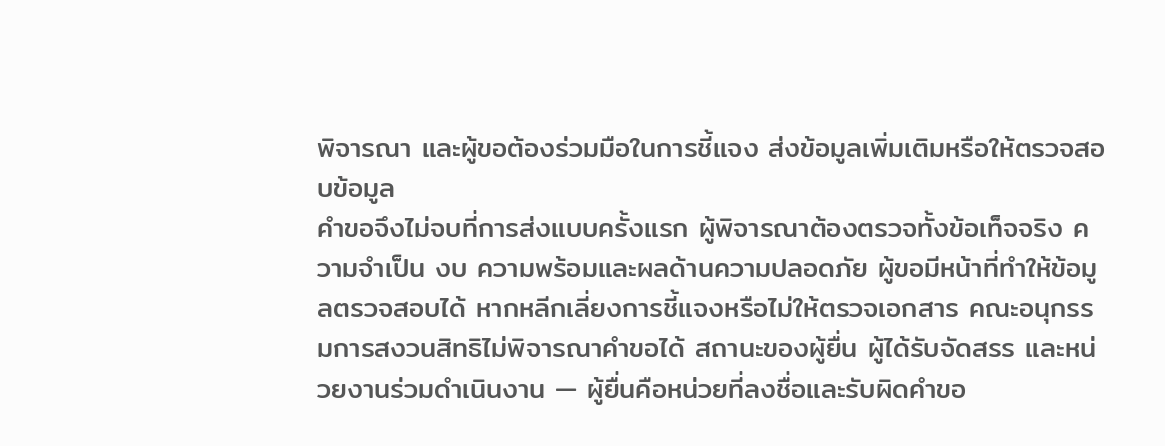พิจารณา และผู้ขอต้องร่วมมือในการชี้แจง ส่งข้อมูลเพิ่มเติมหรือให้ตรวจสอบข้อมูล
คําขอจึงไม่จบที่การส่งแบบครั้งแรก ผู้พิจารณาต้องตรวจทั้งข้อเท็จจริง ความจําเป็น งบ ความพร้อมและผลด้านความปลอดภัย ผู้ขอมีหน้าที่ทําให้ข้อมูลตรวจสอบได้ หากหลีกเลี่ยงการชี้แจงหรือไม่ให้ตรวจเอกสาร คณะอนุกรรมการสงวนสิทธิไม่พิจารณาคําขอได้ สถานะของผู้ยื่น ผู้ได้รับจัดสรร และหน่วยงานร่วมดําเนินงาน — ผู้ยื่นคือหน่วยที่ลงชื่อและรับผิดคําขอ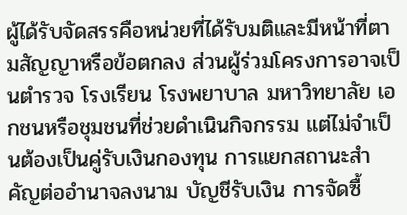ผู้ได้รับจัดสรรคือหน่วยที่ได้รับมติและมีหน้าที่ตามสัญญาหรือข้อตกลง ส่วนผู้ร่วมโครงการอาจเป็นตํารวจ โรงเรียน โรงพยาบาล มหาวิทยาลัย เอกชนหรือชุมชนที่ช่วยดําเนินกิจกรรม แต่ไม่จําเป็นต้องเป็นคู่รับเงินกองทุน การแยกสถานะสําคัญต่ออํานาจลงนาม บัญชีรับเงิน การจัดซื้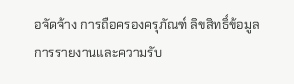อจัดจ้าง การถือครองครุภัณฑ์ ลิขสิทธิ์ข้อมูล การรายงานและความรับ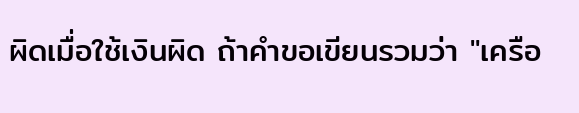ผิดเมื่อใช้เงินผิด ถ้าคําขอเขียนรวมว่า "เครือ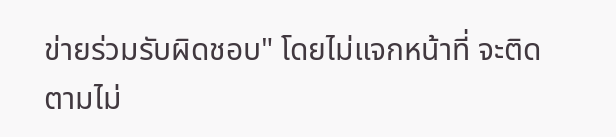ข่ายร่วมรับผิดชอบ" โดยไม่แจกหน้าที่ จะติดตามไม่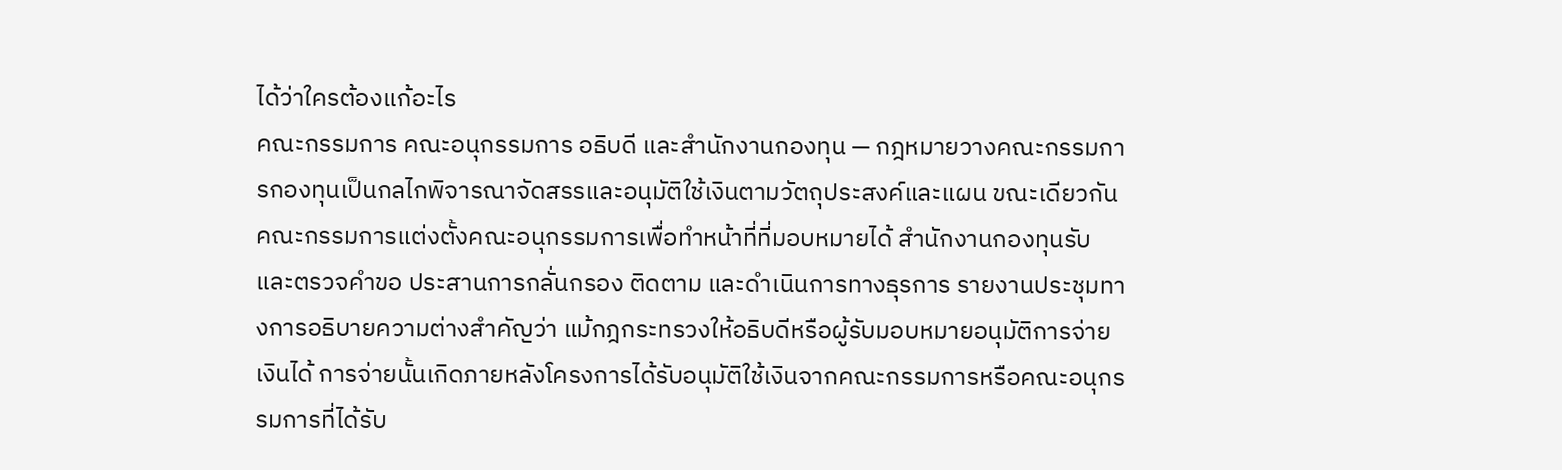ได้ว่าใครต้องแก้อะไร
คณะกรรมการ คณะอนุกรรมการ อธิบดี และสํานักงานกองทุน — กฎหมายวางคณะกรรมการกองทุนเป็นกลไกพิจารณาจัดสรรและอนุมัติใช้เงินตามวัตถุประสงค์และแผน ขณะเดียวกันคณะกรรมการแต่งตั้งคณะอนุกรรมการเพื่อทําหน้าที่ที่มอบหมายได้ สํานักงานกองทุนรับและตรวจคําขอ ประสานการกลั่นกรอง ติดตาม และดําเนินการทางธุรการ รายงานประชุมทางการอธิบายความต่างสําคัญว่า แม้กฎกระทรวงให้อธิบดีหรือผู้รับมอบหมายอนุมัติการจ่ายเงินได้ การจ่ายนั้นเกิดภายหลังโครงการได้รับอนุมัติใช้เงินจากคณะกรรมการหรือคณะอนุกรรมการที่ได้รับ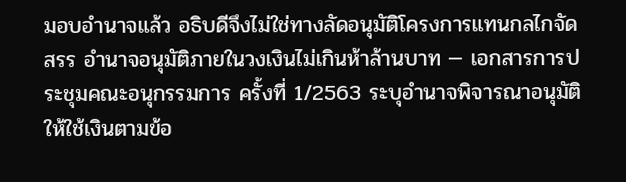มอบอํานาจแล้ว อธิบดีจึงไม่ใช่ทางลัดอนุมัติโครงการแทนกลไกจัดสรร อํานาจอนุมัติภายในวงเงินไม่เกินห้าล้านบาท — เอกสารการประชุมคณะอนุกรรมการ ครั้งที่ 1/2563 ระบุอํานาจพิจารณาอนุมัติให้ใช้เงินตามข้อ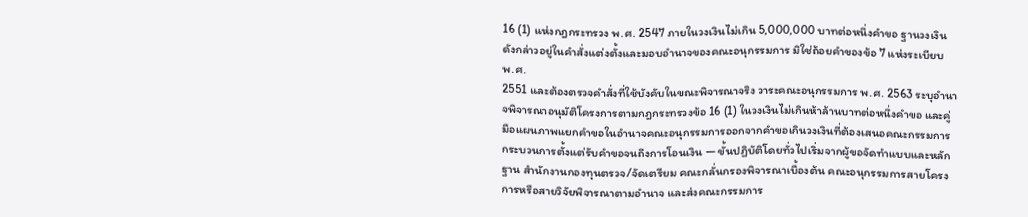16 (1) แห่งกฎกระทรวง พ.ศ. 2547 ภายในวงเงินไม่เกิน 5,000,000 บาทต่อหนึ่งคําขอ ฐานวงเงินดังกล่าวอยู่ในคําสั่งแต่งตั้งและมอบอํานาจของคณะอนุกรรมการ มิใช่ถ้อยคําของข้อ 7 แห่งระเบียบ พ.ศ.
2551 และต้องตรวจคําสั่งที่ใช้บังคับในขณะพิจารณาจริง วาระคณะอนุกรรมการ พ.ศ. 2563 ระบุอํานาจพิจารณาอนุมัติโครงการตามกฎกระทรวงข้อ 16 (1) ในวงเงินไม่เกินห้าล้านบาทต่อหนึ่งคําขอ และคู่มือแผนภาพแยกคําขอในอํานาจคณะอนุกรรมการออกจากคําขอเกินวงเงินที่ต้องเสนอคณะกรรมการ กระบวนการตั้งแต่รับคําขอจนถึงการโอนเงิน — ขั้นปฏิบัติโดยทั่วไปเริ่มจากผู้ขอจัดทําแบบและหลักฐาน สํานักงานกองทุนตรวจ/จัดเตรียม คณะกลั่นกรองพิจารณาเบื้องต้น คณะอนุกรรมการสายโครงการหรือสายวิจัยพิจารณาตามอํานาจ และส่งคณะกรรมการ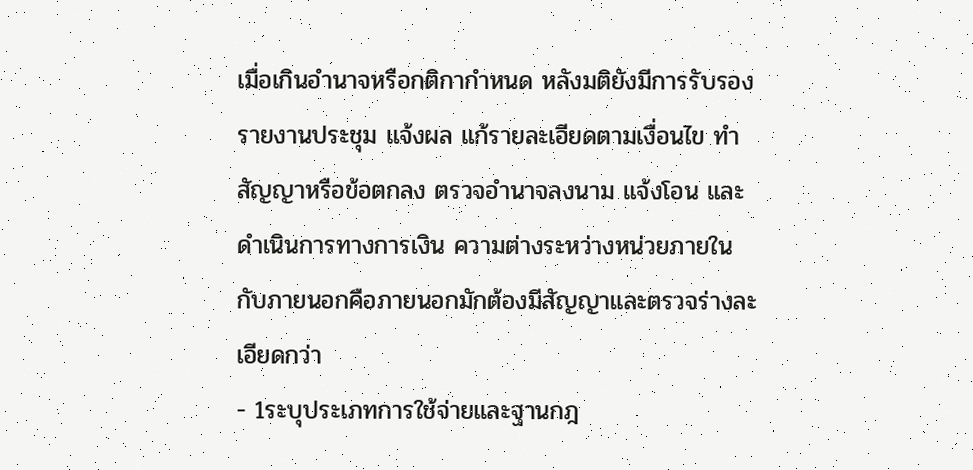เมื่อเกินอํานาจหรือกติกากําหนด หลังมติยังมีการรับรองรายงานประชุม แจ้งผล แก้รายละเอียดตามเงื่อนไข ทําสัญญาหรือข้อตกลง ตรวจอํานาจลงนาม แจ้งโอน และดําเนินการทางการเงิน ความต่างระหว่างหน่วยภายในกับภายนอกคือภายนอกมักต้องมีสัญญาและตรวจร่างละเอียดกว่า
- 1ระบุประเภทการใช้จ่ายและฐานกฎ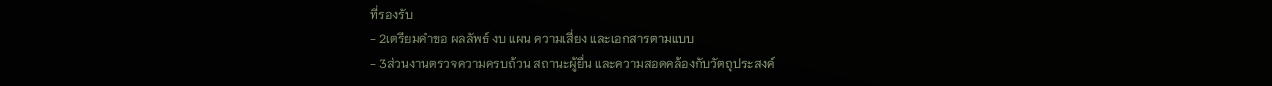ที่รองรับ
- 2เตรียมคำขอ ผลลัพธ์ งบ แผน ความเสี่ยง และเอกสารตามแบบ
- 3ส่วนงานตรวจความครบถ้วน สถานะผู้ยื่น และความสอดคล้องกับวัตถุประสงค์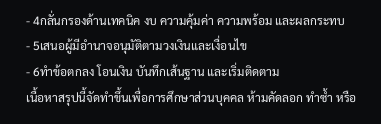- 4กลั่นกรองด้านเทคนิค งบ ความคุ้มค่า ความพร้อม และผลกระทบ
- 5เสนอผู้มีอำนาจอนุมัติตามวงเงินและเงื่อนไข
- 6ทำข้อตกลง โอนเงิน บันทึกเส้นฐาน และเริ่มติดตาม
เนื้อหาสรุปนี้จัดทำขึ้นเพื่อการศึกษาส่วนบุคคล ห้ามคัดลอก ทำซ้ำ หรือ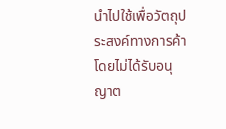นำไปใช้เพื่อวัตถุประสงค์ทางการค้าโดยไม่ได้รับอนุญาต